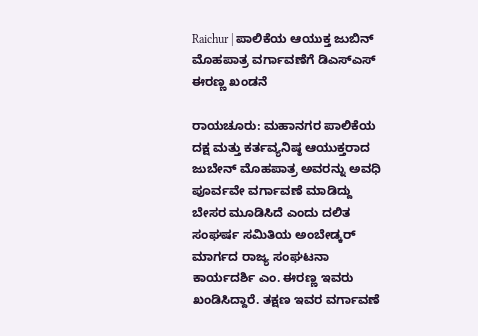Raichur | ಪಾಲಿಕೆಯ ಆಯುಕ್ತ ಜುಬಿನ್ ಮೊಹಪಾತ್ರ ವರ್ಗಾವಣೆಗೆ ಡಿಎಸ್ಎಸ್ ಈರಣ್ಣ ಖಂಡನೆ

ರಾಯಚೂರು: ಮಹಾನಗರ ಪಾಲಿಕೆಯ ದಕ್ಷ ಮತ್ತು ಕರ್ತವ್ಯನಿಷ್ಠ ಆಯುಕ್ತರಾದ ಜುಬೇನ್ ಮೊಹಪಾತ್ರ ಅವರನ್ನು ಅವಧಿ ಪೂರ್ವವೇ ವರ್ಗಾವಣೆ ಮಾಡಿದ್ದು ಬೇಸರ ಮೂಡಿಸಿದೆ ಎಂದು ದಲಿತ ಸಂಘರ್ಷ ಸಮಿತಿಯ ಅಂಬೇಡ್ಕರ್ ಮಾರ್ಗದ ರಾಜ್ಯ ಸಂಘಟನಾ ಕಾರ್ಯದರ್ಶಿ ಎಂ. ಈರಣ್ಣ ಇವರು ಖಂಡಿಸಿದ್ದಾರೆ. ತಕ್ಷಣ ಇವರ ವರ್ಗಾವಣೆ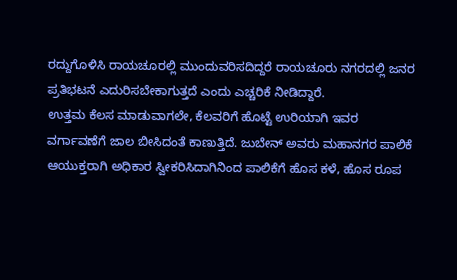ರದ್ದುಗೊಳಿಸಿ ರಾಯಚೂರಲ್ಲಿ ಮುಂದುವರಿಸದಿದ್ದರೆ ರಾಯಚೂರು ನಗರದಲ್ಲಿ ಜನರ ಪ್ರತಿಭಟನೆ ಎದುರಿಸಬೇಕಾಗುತ್ತದೆ ಎಂದು ಎಚ್ಚರಿಕೆ ನೀಡಿದ್ದಾರೆ.
ಉತ್ತಮ ಕೆಲಸ ಮಾಡುವಾಗಲೇ, ಕೆಲವರಿಗೆ ಹೊಟ್ಟೆ ಉರಿಯಾಗಿ ಇವರ ವರ್ಗಾವಣೆಗೆ ಜಾಲ ಬೀಸಿದಂತೆ ಕಾಣುತ್ತಿದೆ. ಜುಬೇನ್ ಅವರು ಮಹಾನಗರ ಪಾಲಿಕೆ ಆಯುಕ್ತರಾಗಿ ಅಧಿಕಾರ ಸ್ವೀಕರಿಸಿದಾಗಿನಿಂದ ಪಾಲಿಕೆಗೆ ಹೊಸ ಕಳೆ, ಹೊಸ ರೂಪ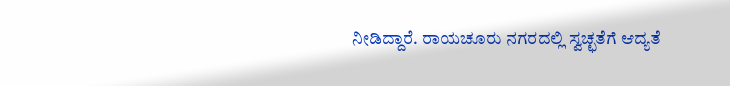ನೀಡಿದ್ದಾರೆ. ರಾಯಚೂರು ನಗರದಲ್ಲಿ ಸ್ವಚ್ಛತೆಗೆ ಆದ್ಯತೆ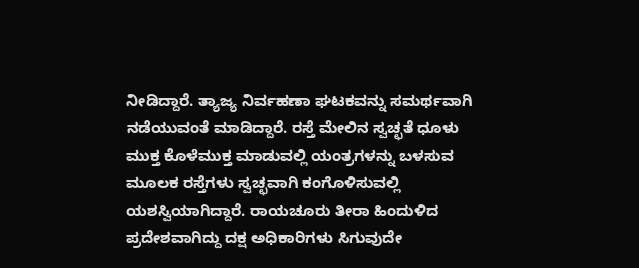ನೀಡಿದ್ದಾರೆ. ತ್ಯಾಜ್ಯ ನಿರ್ವಹಣಾ ಘಟಕವನ್ನು ಸಮರ್ಥವಾಗಿ ನಡೆಯುವಂತೆ ಮಾಡಿದ್ದಾರೆ. ರಸ್ತೆ ಮೇಲಿನ ಸ್ವಚ್ಛತೆ ಧೂಳು ಮುಕ್ತ ಕೊಳೆಮುಕ್ತ ಮಾಡುವಲ್ಲಿ ಯಂತ್ರಗಳನ್ನು ಬಳಸುವ ಮೂಲಕ ರಸ್ತೆಗಳು ಸ್ವಚ್ಛವಾಗಿ ಕಂಗೊಳಿಸುವಲ್ಲಿ ಯಶಸ್ವಿಯಾಗಿದ್ದಾರೆ. ರಾಯಚೂರು ತೀರಾ ಹಿಂದುಳಿದ ಪ್ರದೇಶವಾಗಿದ್ದು ದಕ್ಷ ಅಧಿಕಾರಿಗಳು ಸಿಗುವುದೇ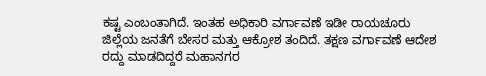ಕಷ್ಟ ಎಂಬಂತಾಗಿದೆ. ಇಂತಹ ಅಧಿಕಾರಿ ವರ್ಗಾವಣೆ ಇಡೀ ರಾಯಚೂರು ಜಿಲ್ಲೆಯ ಜನತೆಗೆ ಬೇಸರ ಮತ್ತು ಆಕ್ರೋಶ ತಂದಿದೆ. ತಕ್ಷಣ ವರ್ಗಾವಣೆ ಆದೇಶ ರದ್ದು ಮಾಡದಿದ್ದರೆ ಮಹಾನಗರ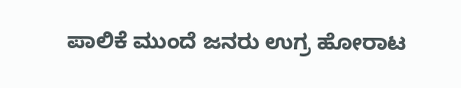ಪಾಲಿಕೆ ಮುಂದೆ ಜನರು ಉಗ್ರ ಹೋರಾಟ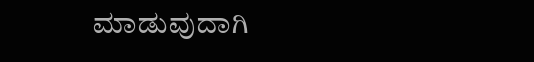ಮಾಡುವುದಾಗಿ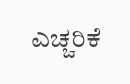ಎಚ್ಚರಿಕೆ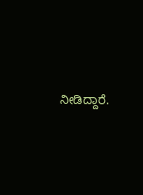ನೀಡಿದ್ದಾರೆ.